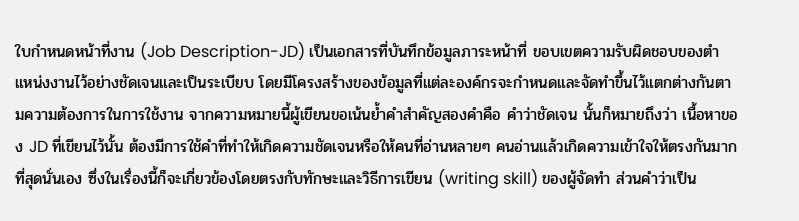ใบกำหนดหน้าที่งาน (Job Description-JD) เป็นเอกสารที่บันทึกข้อมูลภาระหน้าที่ ขอบเขตความรับผิดชอบของตำแหน่งงานไว้อย่างชัดเจนและเป็นระเบียบ โดยมีโครงสร้างของข้อมูลที่แต่ละองค์กรจะกำหนดและจัดทำขึ้นไว้แตกต่างกันตามความต้องการในการใช้งาน จากความหมายนี้ผู้เขียนขอเน้นย้ำคำสำคัญสองคำคือ คำว่าชัดเจน นั้นก็หมายถึงว่า เนื้อหาของ JD ที่เขียนไว้นั้น ต้องมีการใช้คำที่ทำให้เกิดความชัดเจนหรือให้คนที่อ่านหลายๆ คนอ่านแล้วเกิดความเข้าใจให้ตรงกันมากที่สุดนั่นเอง ซึ่งในเรื่องนี้ก็จะเกี่ยวข้องโดยตรงกับทักษะและวิธีการเขียน (writing skill) ของผู้จัดทำ ส่วนคำว่าเป็น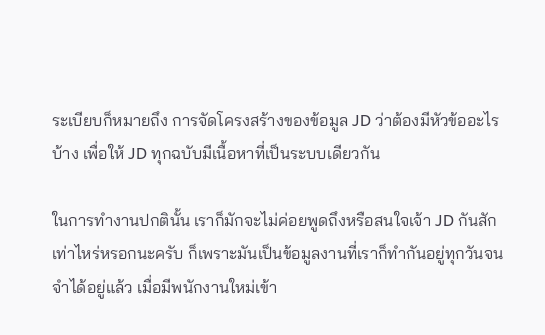ระเบียบก็หมายถึง การจัดโครงสร้างของข้อมูล JD ว่าต้องมีหัวข้ออะไรบ้าง เพื่อให้ JD ทุกฉบับมีเนื้อหาที่เป็นระบบเดียวกัน

ในการทำงานปกตินั้น เราก็มักจะไม่ค่อยพูดถึงหรือสนใจเจ้า JD กันสักเท่าไหร่หรอกนะครับ ก็เพราะมันเป็นข้อมูลงานที่เราก็ทำกันอยู่ทุกวันจนจำได้อยู่แล้ว เมื่อมีพนักงานใหม่เข้า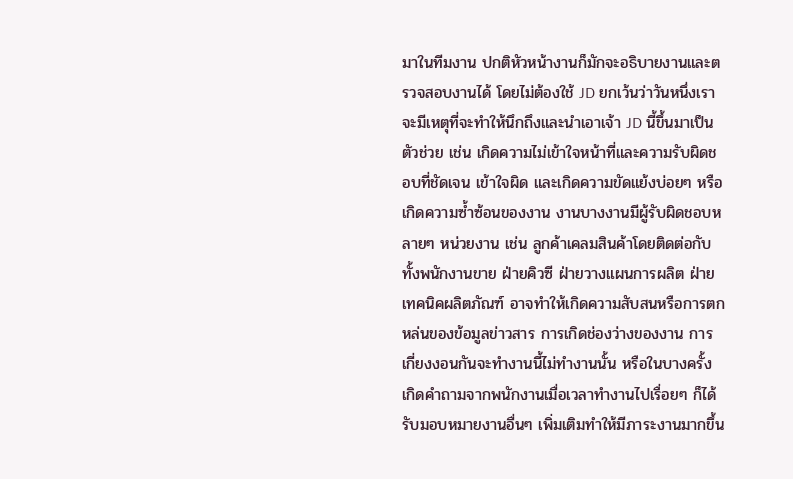มาในทีมงาน ปกติหัวหน้างานก็มักจะอธิบายงานและตรวจสอบงานได้ โดยไม่ต้องใช้ JD ยกเว้นว่าวันหนึ่งเราจะมีเหตุที่จะทำให้นึกถึงและนำเอาเจ้า JD นี้ขึ้นมาเป็นตัวช่วย เช่น เกิดความไม่เข้าใจหน้าที่และความรับผิดชอบที่ชัดเจน เข้าใจผิด และเกิดความขัดแย้งบ่อยๆ หรือเกิดความซ้ำซ้อนของงาน งานบางงานมีผู้รับผิดชอบหลายๆ หน่วยงาน เช่น ลูกค้าเคลมสินค้าโดยติดต่อกับทั้งพนักงานขาย ฝ่ายคิวซี ฝ่ายวางแผนการผลิต ฝ่ายเทคนิคผลิตภัณฑ์ อาจทำให้เกิดความสับสนหรือการตกหล่นของข้อมูลข่าวสาร การเกิดช่องว่างของงาน การเกี่ยงงอนกันจะทำงานนี้ไม่ทำงานนั้น หรือในบางครั้งเกิดคำถามจากพนักงานเมื่อเวลาทำงานไปเรื่อยๆ ก็ได้รับมอบหมายงานอื่นๆ เพิ่มเติมทำให้มีภาระงานมากขึ้น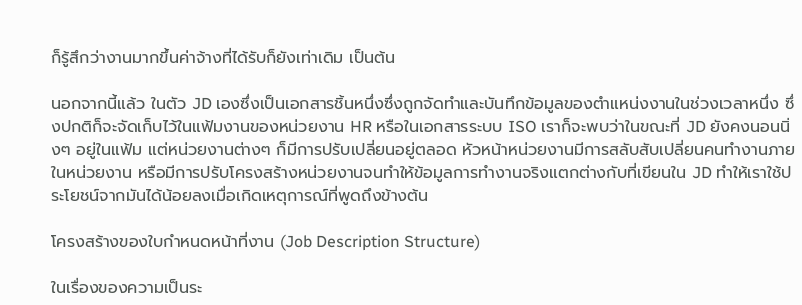ก็รู้สึกว่างานมากขึ้นค่าจ้างที่ได้รับก็ยังเท่าเดิม เป็นต้น

นอกจากนี้แล้ว ในตัว JD เองซึ่งเป็นเอกสารชิ้นหนึ่งซึ่งถูกจัดทำและบันทึกข้อมูลของตำแหน่งงานในช่วงเวลาหนึ่ง ซึ่งปกติก็จะจัดเก็บไว้ในแฟ้มงานของหน่วยงาน HR หรือในเอกสารระบบ ISO เราก็จะพบว่าในขณะที่ JD ยังคงนอนนิ่งๆ อยู่ในแฟ้ม แต่หน่วยงานต่างๆ ก็มีการปรับเปลี่ยนอยู่ตลอด หัวหน้าหน่วยงานมีการสลับสับเปลี่ยนคนทำงานภายในหน่วยงาน หรือมีการปรับโครงสร้างหน่วยงานจนทำให้ข้อมูลการทำงานจริงแตกต่างกับที่เขียนใน JD ทำให้เราใช้ประโยชน์จากมันได้น้อยลงเมื่อเกิดเหตุการณ์ที่พูดถึงข้างต้น

โครงสร้างของใบกำหนดหน้าที่งาน (Job Description Structure)

ในเรื่องของความเป็นระ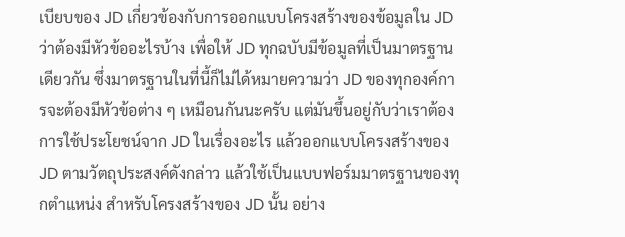เบียบของ JD เกี่ยวข้องกับการออกแบบโครงสร้างของข้อมูลใน JD ว่าต้องมีหัวข้ออะไรบ้าง เพื่อให้ JD ทุกฉบับมีข้อมูลที่เป็นมาตรฐานเดียวกัน ซึ่งมาตรฐานในที่นี้ก็ไม่ได้หมายความว่า JD ของทุกองค์การจะต้องมีหัวข้อต่าง ๆ เหมือนกันนะครับ แต่มันขึ้นอยู่กับว่าเราต้องการใช้ประโยชน์จาก JD ในเรื่องอะไร แล้วออกแบบโครงสร้างของ JD ตามวัตถุประสงค์ดังกล่าว แล้วใช้เป็นแบบฟอร์มมาตรฐานของทุกตำแหน่ง สำหรับโครงสร้างของ JD นั้น อย่าง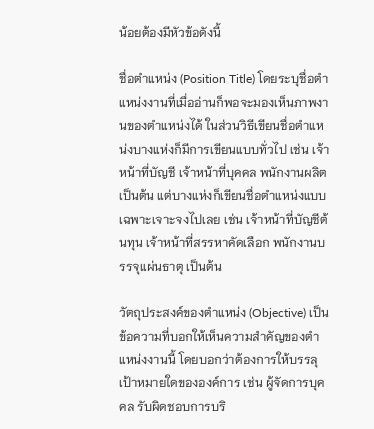น้อยต้องมีหัวข้อดังนี้

ชื่อตำแหน่ง (Position Title) โดยระบุชื่อตำแหน่งงานที่เมื่ออ่านก็พอจะมองเห็นภาพงานของตำแหน่งได้ ในส่วนวิธีเขียนชื่อตำแหน่งบางแห่งก็มีการเขียนแบบทั่วไป เช่น เจ้าหน้าที่บัญชี เจ้าหน้าที่บุคคล พนักงานผลิต เป็นต้น แต่บางแห่งก็เขียนชื่อตำแหน่งแบบเฉพาะเจาะจงไปเลย เช่น เจ้าหน้าที่บัญชีต้นทุน เจ้าหน้าที่สรรหาคัดเลือก พนักงานบรรจุแผ่นธาตุ เป็นต้น

วัตถุประสงค์ของตำแหน่ง (Objective) เป็นข้อความที่บอกให้เห็นความสำคัญของตำแหน่งงานนี้ โดยบอกว่าต้องการให้บรรลุเป้าหมายใดขององค์การ เช่น ผู้จัดการบุคคล รับผิดชอบการบริ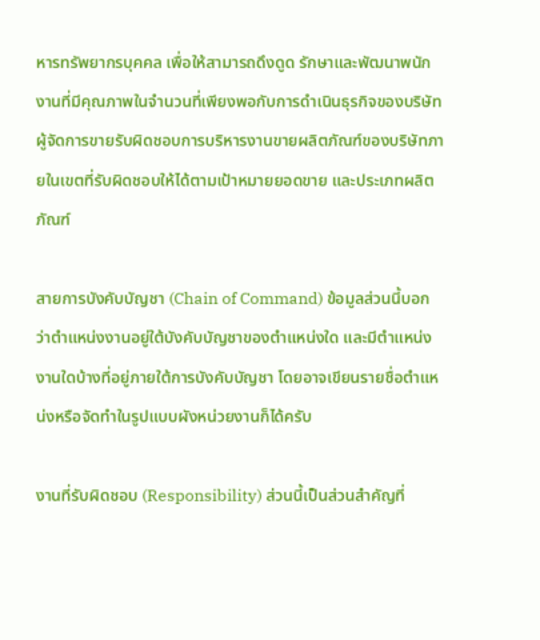หารทรัพยากรบุคคล เพื่อให้สามารถดึงดูด รักษาและพัฒนาพนักงานที่มีคุณภาพในจำนวนที่เพียงพอกับการดำเนินธุรกิจของบริษัท ผู้จัดการขายรับผิดชอบการบริหารงานขายผลิตภัณฑ์ของบริษัทภายในเขตที่รับผิดชอบให้ได้ตามเป้าหมายยอดขาย และประเภทผลิตภัณฑ์

สายการบังคับบัญชา (Chain of Command) ข้อมูลส่วนนี้บอกว่าตำแหน่งงานอยู่ใต้บังคับบัญชาของตำแหน่งใด และมีตำแหน่งงานใดบ้างที่อยู่ภายใต้การบังคับบัญชา โดยอาจเขียนรายชื่อตำแหน่งหรือจัดทำในรูปแบบผังหน่วยงานก็ได้ครับ

งานที่รับผิดชอบ (Responsibility) ส่วนนี้เป็นส่วนสำคัญที่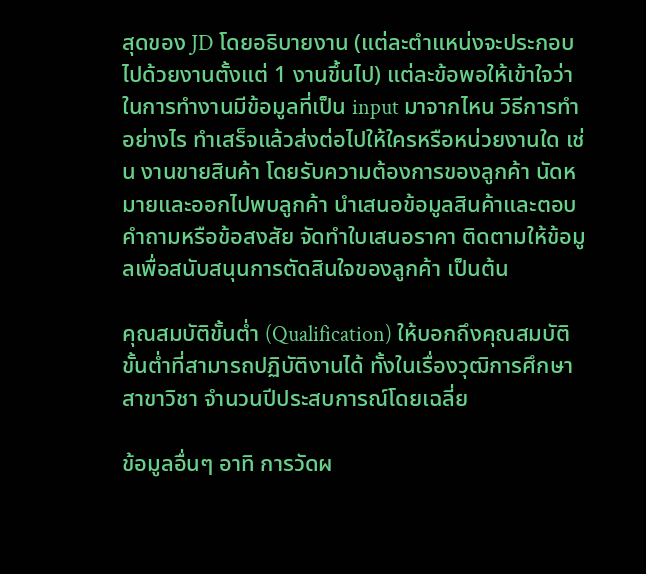สุดของ JD โดยอธิบายงาน (แต่ละตำแหน่งจะประกอบไปด้วยงานตั้งแต่ 1 งานขึ้นไป) แต่ละข้อพอให้เข้าใจว่าในการทำงานมีข้อมูลที่เป็น input มาจากไหน วิธีการทำอย่างไร ทำเสร็จแล้วส่งต่อไปให้ใครหรือหน่วยงานใด เช่น งานขายสินค้า โดยรับความต้องการของลูกค้า นัดหมายและออกไปพบลูกค้า นำเสนอข้อมูลสินค้าและตอบคำถามหรือข้อสงสัย จัดทำใบเสนอราคา ติดตามให้ข้อมูลเพื่อสนับสนุนการตัดสินใจของลูกค้า เป็นต้น

คุณสมบัติขั้นต่ำ (Qualification) ให้บอกถึงคุณสมบัติขั้นต่ำที่สามารถปฏิบัติงานได้ ทั้งในเรื่องวุฒิการศึกษา สาขาวิชา จำนวนปีประสบการณ์โดยเฉลี่ย

ข้อมูลอื่นๆ อาทิ การวัดผ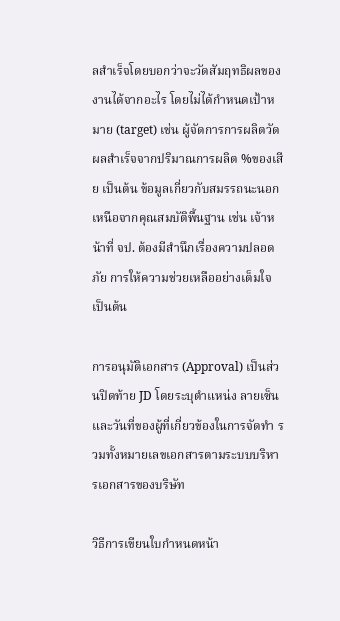ลสำเร็จโดยบอกว่าจะวัดสัมฤทธิผลของงานได้จากอะไร โดยไม่ได้กำหนดเป้าหมาย (target) เช่น ผู้จัดการการผลิตวัดผลสำเร็จจากปริมาณการผลิต %ของเสีย เป็นต้น ข้อมูลเกี่ยวกับสมรรถนะนอกเหนือจากคุณสมบัติพื้นฐาน เช่น เจ้าหน้าที่ จป. ต้องมีสำนึกเรื่องความปลอดภัย การให้ความช่วยเหลืออย่างเต็มใจ เป็นต้น

การอนุมัติเอกสาร (Approval) เป็นส่วนปิดท้าย JD โดยระบุตำแหน่ง ลายเซ็น และวันที่ของผู้ที่เกี่ยวข้องในการจัดทำ รวมทั้งหมายเลขเอกสารตามระบบบริหารเอกสารของบริษัท

วิธีการเขียนใบกำหนดหน้า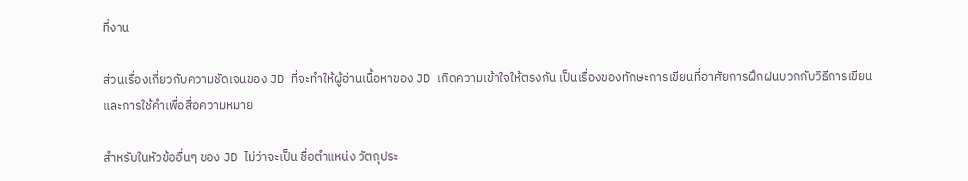ที่งาน

ส่วนเรื่องเกี่ยวกับความชัดเจนของ JD ที่จะทำให้ผู้อ่านเนื้อหาของ JD เกิดความเข้าใจให้ตรงกัน เป็นเรื่องของทักษะการเขียนที่อาศัยการฝึกฝนบวกกับวิธีการเขียนและการใช้คำเพื่อสื่อความหมาย

สำหรับในหัวข้ออื่นๆ ของ JD ไม่ว่าจะเป็น ชื่อตำแหน่ง วัตถุประ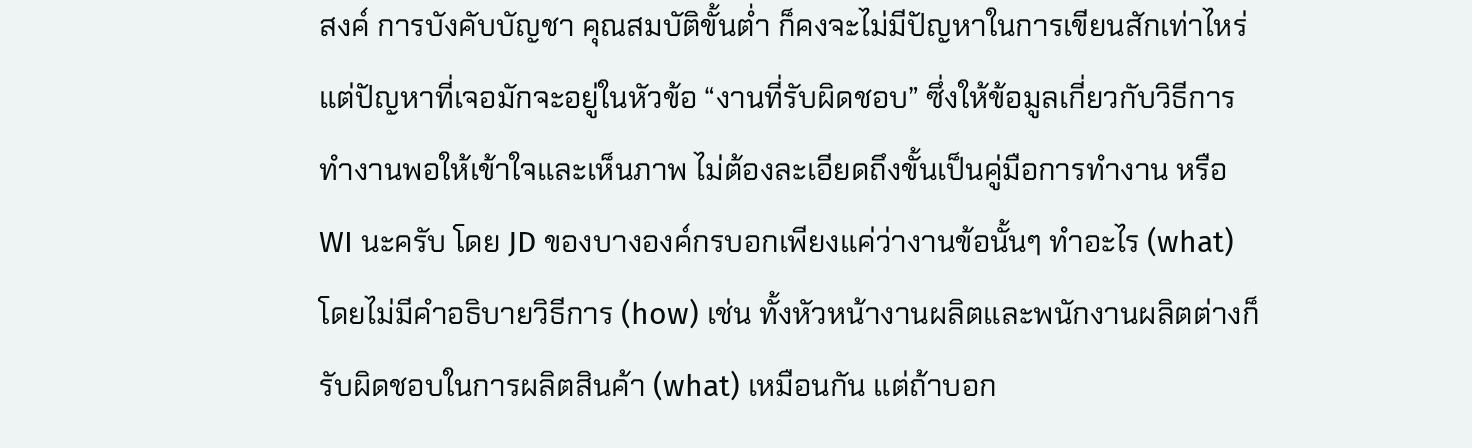สงค์ การบังคับบัญชา คุณสมบัติขั้นต่ำ ก็คงจะไม่มีปัญหาในการเขียนสักเท่าไหร่ แต่ปัญหาที่เจอมักจะอยู่ในหัวข้อ “งานที่รับผิดชอบ” ซึ่งให้ข้อมูลเกี่ยวกับวิธีการทำงานพอให้เข้าใจและเห็นภาพ ไม่ต้องละเอียดถึงขั้นเป็นคู่มือการทำงาน หรือ WI นะครับ โดย JD ของบางองค์กรบอกเพียงแค่ว่างานข้อนั้นๆ ทำอะไร (what) โดยไม่มีคำอธิบายวิธีการ (how) เช่น ทั้งหัวหน้างานผลิตและพนักงานผลิตต่างก็รับผิดชอบในการผลิตสินค้า (what) เหมือนกัน แต่ถ้าบอก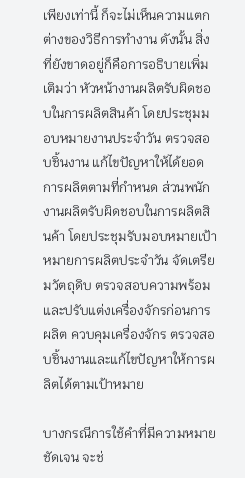เพียงเท่านี้ ก็จะไม่เห็นความแตกต่างของวิธีการทำงาน ดังนั้น สิ่งที่ยังขาดอยู่ก็คือการอธิบายเพิ่มเติมว่า หัวหน้างานผลิตรับผิดชอบในการผลิตสินค้า โดยประชุมมอบหมายงานประจำวัน ตรวจสอบชิ้นงาน แก้ไขปัญหาให้ได้ยอดการผลิตตามที่กำหนด ส่วนพนักงานผลิตรับผิดชอบในการผลิตสินค้า โดยประชุมรับมอบหมายเป้าหมายการผลิตประจำวัน จัดเตรียมวัตถุดิบ ตรวจสอบความพร้อมและปรับแต่งเครื่องจักรก่อนการผลิต ควบคุมเครื่องจักร ตรวจสอบชิ้นงานและแก้ไขปัญหาให้การผลิตได้ตามเป้าหมาย

บางกรณีการใช้คำที่มีความหมายชัดเจน จะช่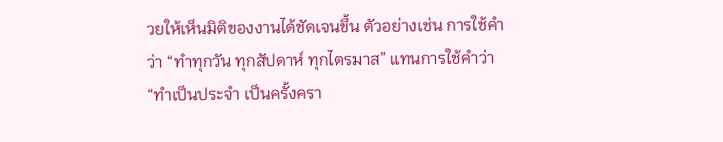วยให้เห็นมิติของงานได้ชัดเจนขึ้น ตัวอย่างเช่น การใช้คำว่า “ทำทุกวัน ทุกสัปดาห์ ทุกไตรมาส” แทนการใช้คำว่า “ทำเป็นประจำ เป็นครั้งครา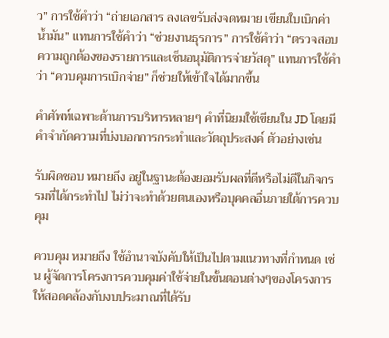ว” การใช้คำว่า “ถ่ายเอกสาร ลงเลขรับส่งจดหมาย เขียนใบเบิกค่าน้ำมัน” แทนการใช้คำว่า “ช่วยงานธุรการ” การใช้คำว่า “ตรวจสอบความถูกต้องของรายการและเซ็นอนุมัติการจ่ายวัสดุ” แทนการใช้คำว่า “ควบคุมการเบิกจ่าย” ก็ช่วยให้เข้าใจได้มากขึ้น

คำศัพท์เฉพาะด้านการบริหารหลายๆ คำที่นิยมใช้เขียนใน JD โดยมีคำจำกัดความที่บ่งบอกการกระทำและวัตถุประสงค์ ตัวอย่างเช่น

รับผิดชอบ หมายถึง อยู่ในฐานะต้องยอมรับผลที่ดีหรือไม่ดีในกิจกรรมที่ได้กระทำไป ไม่ว่าจะทำด้วยตนเองหรือบุคคลอื่นภายใต้การควบคุม

ควบคุม หมายถึง ใช้อำนาจบังคับให้เป็นไปตามแนวทางที่กำหนด เช่น ผู้จัดการโครงการควบคุมค่าใช้จ่ายในขั้นตอนต่างๆของโครงการให้สอดคล้องกับงบประมาณที่ได้รับ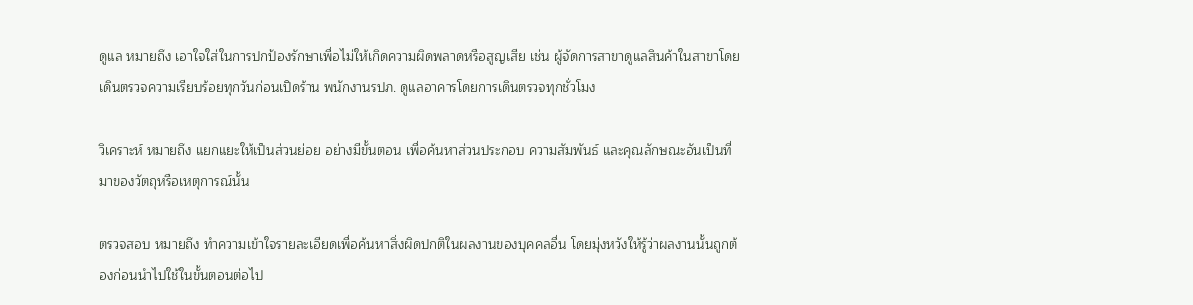ดูแล หมายถึง เอาใจใส่ในการปกป้องรักษาเพื่อไม่ให้เกิดความผิดพลาดหรือสูญเสีย เช่น ผู้จัดการสาขาดูแลสินค้าในสาขาโดยเดินตรวจความเรียบร้อยทุกวันก่อนเปิดร้าน พนักงานรปภ. ดูแลอาคารโดยการเดินตรวจทุกชั่วโมง

วิเคราะห์ หมายถึง แยกแยะให้เป็นส่วนย่อย อย่างมีขั้นตอน เพื่อค้นหาส่วนประกอบ ความสัมพันธ์ และคุณลักษณะอันเป็นที่มาของวัตถุหรือเหตุการณ์นั้น

ตรวจสอบ หมายถึง ทำความเข้าใจรายละเอียดเพื่อค้นหาสิ่งผิดปกติในผลงานของบุคคลอื่น โดยมุ่งหวังให้รู้ว่าผลงานนั้นถูกต้องก่อนนำไปใช้ในขั้นตอนต่อไป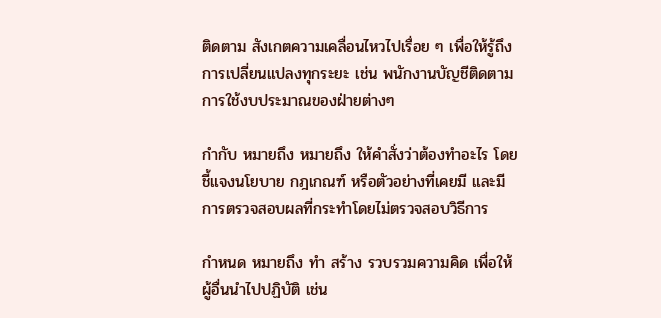ติดตาม สังเกตความเคลื่อนไหวไปเรื่อย ๆ เพื่อให้รู้ถึงการเปลี่ยนแปลงทุกระยะ เช่น พนักงานบัญชีติดตามการใช้งบประมาณของฝ่ายต่างๆ

กำกับ หมายถึง หมายถึง ให้คำสั่งว่าต้องทำอะไร โดยชี้แจงนโยบาย กฎเกณฑ์ หรือตัวอย่างที่เคยมี และมีการตรวจสอบผลที่กระทำโดยไม่ตรวจสอบวิธีการ

กำหนด หมายถึง ทำ สร้าง รวบรวมความคิด เพื่อให้ผู้อื่นนำไปปฏิบัติ เช่น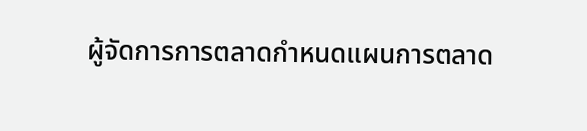ผู้จัดการการตลาดกำหนดแผนการตลาด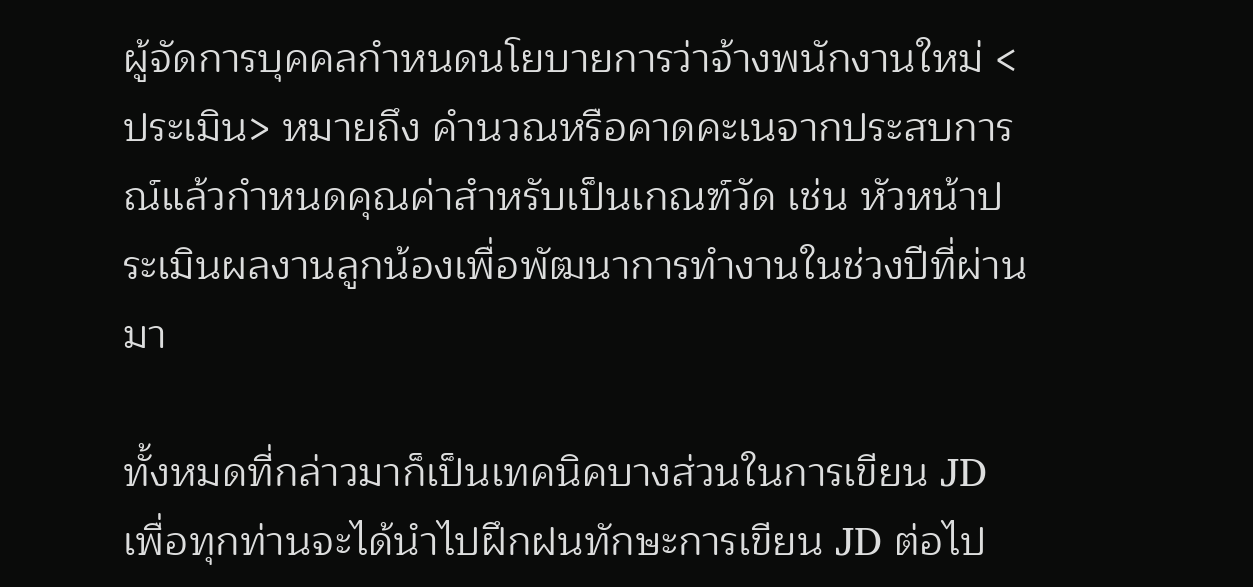ผู้จัดการบุคคลกำหนดนโยบายการว่าจ้างพนักงานใหม่ <ประเมิน> หมายถึง คำนวณหรือคาดคะเนจากประสบการณ์แล้วกำหนดคุณค่าสำหรับเป็นเกณฑ์วัด เช่น หัวหน้าประเมินผลงานลูกน้องเพื่อพัฒนาการทำงานในช่วงปีที่ผ่านมา

ทั้งหมดที่กล่าวมาก็เป็นเทคนิคบางส่วนในการเขียน JD เพื่อทุกท่านจะได้นำไปฝึกฝนทักษะการเขียน JD ต่อไป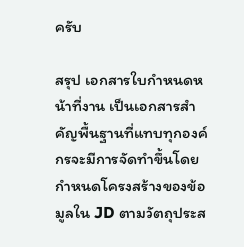ครับ

สรุป เอกสารใบกำหนดหน้าที่งาน เป็นเอกสารสำคัญพื้นฐานที่แทบทุกองค์กรจะมีการจัดทำขึ้นโดยกำหนดโครงสร้างของข้อมูลใน JD ตามวัตถุประส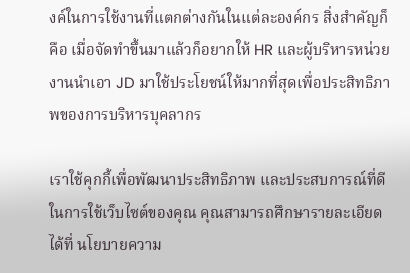งค์ในการใช้งานที่แตกต่างกันในแต่ละองค์กร สิ่งสำคัญก็คือ เมื่อจัดทำขึ้นมาแล้วก็อยากให้ HR และผู้บริหารหน่วยงานนำเอา JD มาใช้ประโยชน์ให้มากที่สุดเพื่อประสิทธิภาพของการบริหารบุคลากร

เราใช้คุกกี้เพื่อพัฒนาประสิทธิภาพ และประสบการณ์ที่ดีในการใช้เว็บไซต์ของคุณ คุณสามารถศึกษารายละเอียดได้ที่ นโยบายความ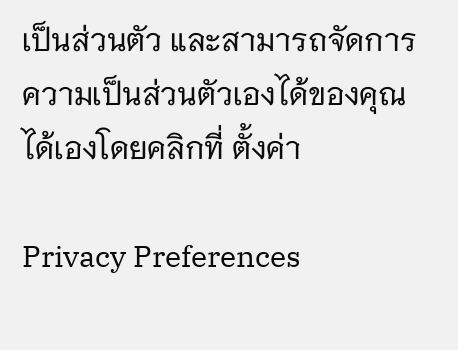เป็นส่วนตัว และสามารถจัดการความเป็นส่วนตัวเองได้ของคุณได้เองโดยคลิกที่ ตั้งค่า

Privacy Preferences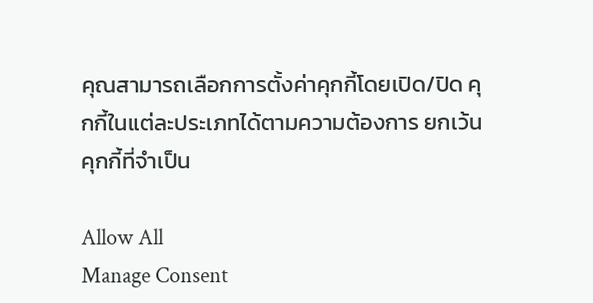คุณสามารถเลือกการตั้งค่าคุกกี้โดยเปิด/ปิด คุกกี้ในแต่ละประเภทได้ตามความต้องการ ยกเว้น คุกกี้ที่จำเป็น

Allow All
Manage Consent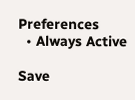Preferences
  • Always Active

Save